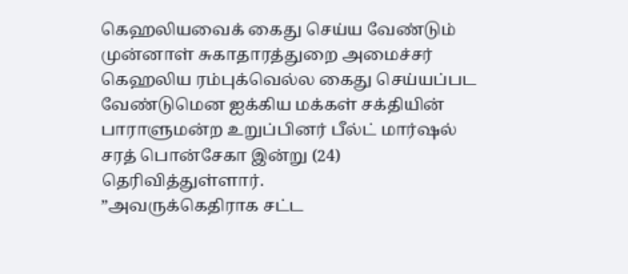கெஹலியவைக் கைது செய்ய வேண்டும்
முன்னாள் சுகாதாரத்துறை அமைச்சர் கெஹலிய ரம்புக்வெல்ல கைது செய்யப்பட வேண்டுமென ஐக்கிய மக்கள் சக்தியின் பாராளுமன்ற உறுப்பினர் பீல்ட் மார்ஷல் சரத் பொன்சேகா இன்று (24) தெரிவித்துள்ளார்.
”அவருக்கெதிராக சட்ட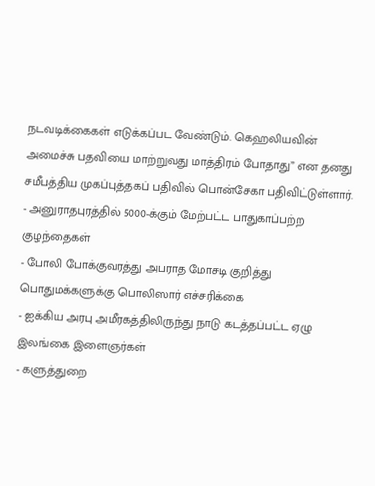நடவடிக்கைகள் எடுக்கப்பட வேண்டும். கெஹலியவின் அமைச்சு பதவியை மாற்றுவது மாத்திரம் போதாது” என தனது சமீபத்திய முகப்புத்தகப் பதிவில் பொன்சேகா பதிவிட்டுள்ளார்.
- அனுராதபுரத்தில் 5000-க்கும் மேற்பட்ட பாதுகாப்பற்ற குழந்தைகள்
- போலி போக்குவரத்து அபராத மோசடி குறித்து பொதுமக்களுக்கு பொலிஸார் எச்சரிக்கை
- ஐக்கிய அரபு அமீரகத்திலிருந்து நாடு கடத்தப்பட்ட ஏழு இலங்கை இளைஞர்கள்
- களுத்துறை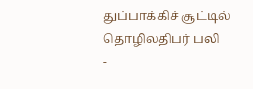துப்பாக்கிச் சூட்டில் தொழிலதிபர் பலி
-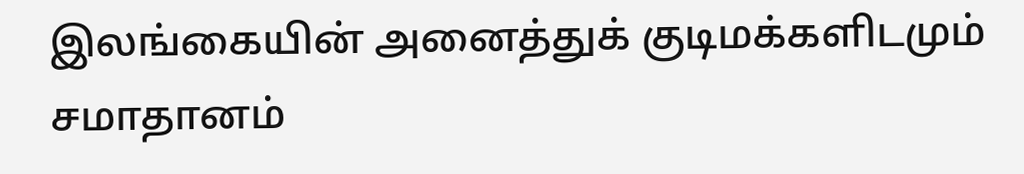இலங்கையின் அனைத்துக் குடிமக்களிடமும் சமாதானம்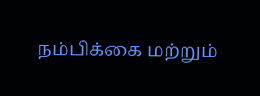நம்பிக்கை மற்றும்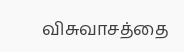விசுவாசத்தை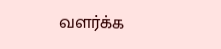வளர்க்க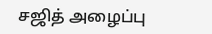சஜித் அழைப்பு